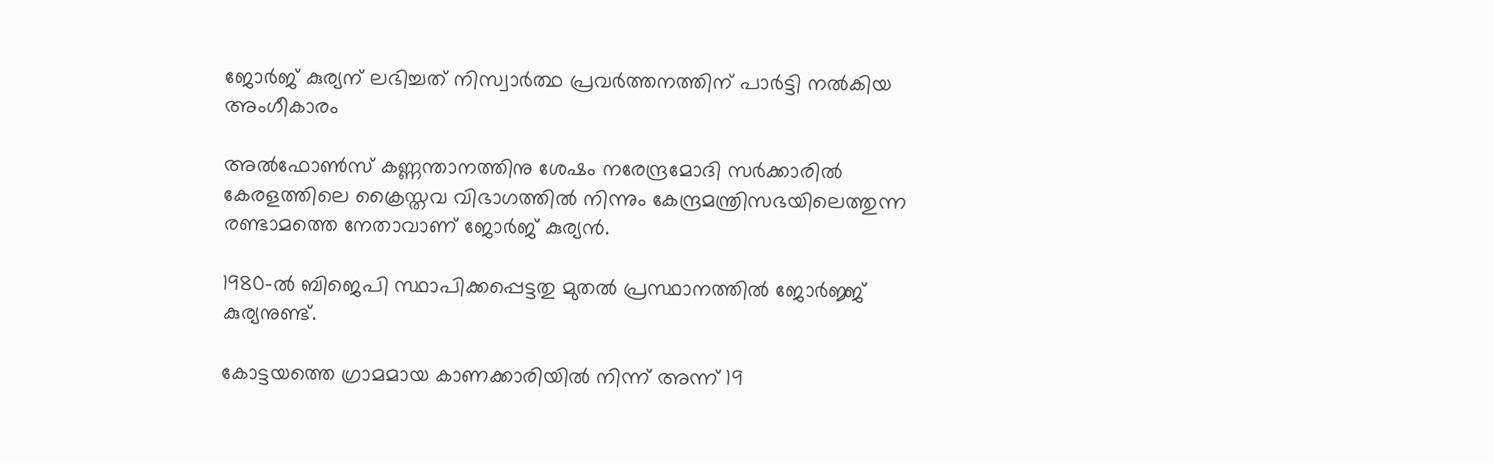ജോർജ് കുര്യന് ലഭിച്ചത് നിസ്വാർത്ഥ പ്രവർത്തനത്തിന് പാർട്ടി നൽകിയ അംഗീകാരം

അല്‍ഫോണ്‍സ് കണ്ണന്താനത്തിനു ശേഷം നരേന്ദ്രമോദി സർക്കാരില്‍ കേരളത്തിലെ ക്രൈസ്തവ വിഭാഗത്തില്‍ നിന്നും കേന്ദ്രമന്ത്രിസഭയിലെത്തുന്ന രണ്ടാമത്തെ നേതാവാണ് ജോർജ് കുര്യൻ.

1980-ല്‍ ബിജെപി സ്ഥാപിക്കപ്പെട്ടതു മുതല്‍ പ്രസ്ഥാനത്തില്‍ ജോർജ്ജ് കുര്യനുണ്ട്.

കോട്ടയത്തെ ഗ്രാമമായ കാണക്കാരിയില്‍ നിന്ന് അന്ന് 19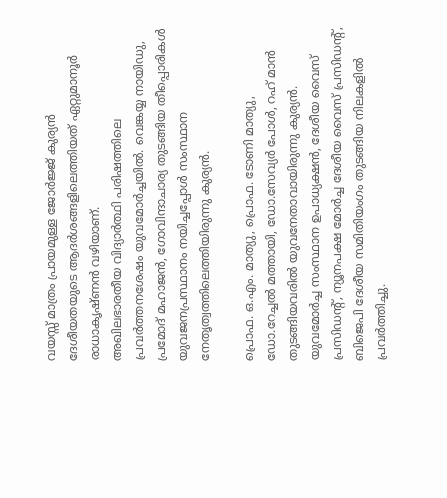വയസ്സ് മാത്രം പ്രായമുള്ള ജോർജ്ജ് കുര്യൻ ദേശീയതയുടെ ആദർശങ്ങളിലെത്തിയത് ഏറ്റുമാനൂർ രാധാകൃഷ്ണൻ വഴിയാണ്.
അഖിലഭാരതീയ വിദ്യാർത്ഥി പരിഷത്തിലെ പ്രവർത്തനശേഷം യുവമോർച്ചയില്‍. വെങ്കയ്യ നായിഡു, പ്രമോദ് മഹാജൻ, ഗോവിന്ദാചാര്യ തുടങ്ങിയ തീപ്പൊരികള്‍ യുവജനപ്രസ്ഥാനം നയിച്ചപ്പോള്‍ സംസ്ഥാന നേതൃത്വത്തിലെത്തിയിരുന്നു കുര്യൻ.

പ്രൊഫ. ഒ.എം. മാത്യു, പ്രൊഫ. ടോണി മാത്യു, ഡോ.റേച്ചല്‍ മത്തായി, ഡോ.സേവ്യർ പോള്‍, റഹ് മാൻ തുടങ്ങിയവരില്‍ യുവനേതാവായിരുന്നു കുര്യൻ. യുവമോർച്ച സംസ്ഥാന ഉപാധ്യക്ഷൻ, ദേശീയ വൈസ് പ്രസിഡൻ്റ്, ന്യൂനപക്ഷ മോർച്ച ദേശീയ വൈസ് പ്രസിഡൻ്റ്, ബിജെപി ദേശീയ സമിതിയംഗം തുടങ്ങിയ നിലകളില്‍ പ്രവർത്തിച്ചു.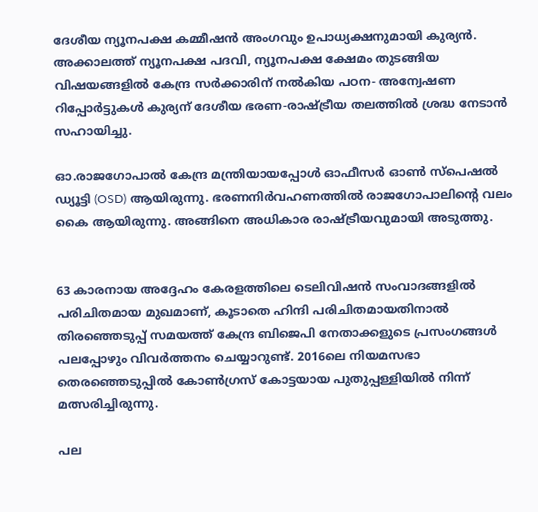ദേശീയ ന്യൂനപക്ഷ കമ്മീഷൻ അംഗവും ഉപാധ്യക്ഷനുമായി കുര്യൻ. അക്കാലത്ത് ന്യൂനപക്ഷ പദവി, ന്യൂനപക്ഷ ക്ഷേമം തുടങ്ങിയ വിഷയങ്ങളില്‍ കേന്ദ്ര സർക്കാരിന് നല്‍കിയ പഠന- അന്വേഷണ റിപ്പോർട്ടുകള്‍ കുര്യന് ദേശീയ ഭരണ-രാഷ്‌ട്രീയ തലത്തില്‍ ശ്രദ്ധ നേടാൻ സഹായിച്ചു.

ഓ.രാജഗോപാല്‍ കേന്ദ്ര മന്ത്രിയായപ്പോള്‍ ഓഫീസർ ഓണ്‍ സ്പെഷല്‍ ഡ്യൂട്ടി (OSD) ആയിരുന്നു. ഭരണനിർവഹണത്തില്‍ രാജഗോപാലിന്റെ വലം കൈ ആയിരുന്നു. അങ്ങിനെ അധികാര രാഷ്‌ട്രീയവുമായി അടുത്തു.


63 കാരനായ അദ്ദേഹം കേരളത്തിലെ ടെലിവിഷൻ സംവാദങ്ങളില്‍ പരിചിതമായ മുഖമാണ്, കൂടാതെ ഹിന്ദി പരിചിതമായതിനാല്‍ തിരഞ്ഞെടുപ്പ് സമയത്ത് കേന്ദ്ര ബിജെപി നേതാക്കളുടെ പ്രസംഗങ്ങള്‍ പലപ്പോഴും വിവർത്തനം ചെയ്യാറുണ്ട്. 2016ലെ നിയമസഭാ തെരഞ്ഞെടുപ്പില്‍ കോണ്‍ഗ്രസ് കോട്ടയായ പുതുപ്പള്ളിയില്‍ നിന്ന് മത്സരിച്ചിരുന്നു.

പല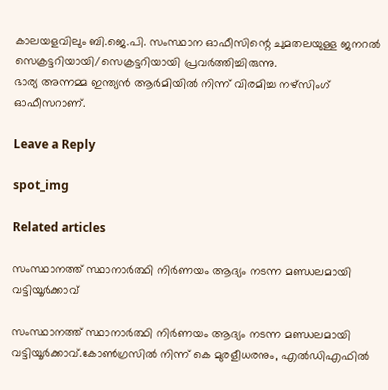കാലയളവിലും ബി.ജെ.പി. സംസ്ഥാന ഓഫീസിന്റെ ചുമതലയുള്ള ജനറല്‍ സെക്രട്ടറിയായി/സെക്രട്ടറിയായി പ്രവർത്തിച്ചിരുന്നു.
ഭാര്യ അന്നമ്മ ഇന്ത്യൻ ആർമിയില്‍ നിന്ന് വിരമിച്ച നഴ്‌സിംഗ് ഓഫീസറാണ്.

Leave a Reply

spot_img

Related articles

സംസ്ഥാനത്ത് സ്ഥാനാർത്ഥി നിർണയം ആദ്യം നടന്ന മണ്ഡലമായി വട്ടിയൂർക്കാവ്

സംസ്ഥാനത്ത് സ്ഥാനാർത്ഥി നിർണയം ആദ്യം നടന്ന മണ്ഡലമായി വട്ടിയൂർക്കാവ്.കോണ്‍ഗ്രസില്‍ നിന്ന് കെ മുരളീധരനും, എല്‍ഡിഎഫില്‍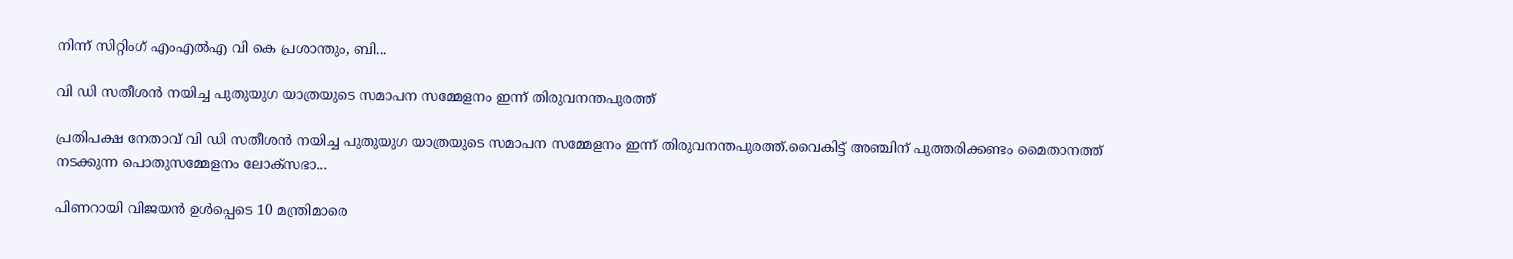നിന്ന് സിറ്റിംഗ് എംഎല്‍എ വി കെ പ്രശാന്തും, ബി...

വി ഡി സതീശൻ നയിച്ച പുതുയുഗ യാത്രയുടെ സമാപന സമ്മേളനം ഇന്ന് തിരുവനന്തപുരത്ത്

പ്രതിപക്ഷ നേതാവ് വി ഡി സതീശൻ നയിച്ച പുതുയുഗ യാത്രയുടെ സമാപന സമ്മേളനം ഇന്ന് തിരുവനന്തപുരത്ത്.വൈകിട്ട് അഞ്ചിന് പുത്തരിക്കണ്ടം മൈതാനത്ത് നടക്കുന്ന പൊതുസമ്മേളനം ലോക്‌സഭാ...

പിണറായി വിജയന്‍ ഉള്‍പ്പെടെ 10 മന്ത്രിമാരെ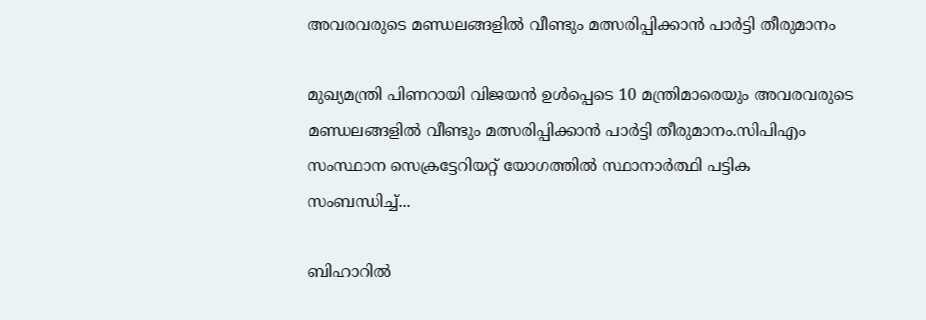അവരവരുടെ മണ്ഡലങ്ങളില്‍ വീണ്ടും മത്സരിപ്പിക്കാന്‍ പാർട്ടി തീരുമാനം

മുഖ്യമന്ത്രി പിണറായി വിജയന്‍ ഉള്‍പ്പെടെ 10 മന്ത്രിമാരെയും അവരവരുടെ മണ്ഡലങ്ങളില്‍ വീണ്ടും മത്സരിപ്പിക്കാന്‍ പാർട്ടി തീരുമാനം.സിപിഎം സംസ്ഥാന സെക്രട്ടേറിയറ്റ് യോഗത്തില്‍ സ്ഥാനാര്‍ത്ഥി പട്ടിക സംബന്ധിച്ച്‌...

ബിഹാറിൽ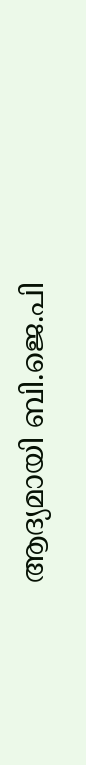ആദ്യമായി ബി.ജെ.പി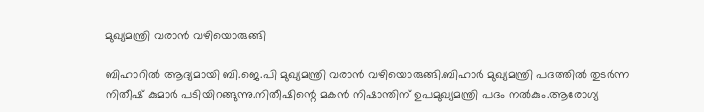മുഖ്യമന്ത്രി വരാൻ വഴിയൊരുങ്ങി

ബിഹാറിൽ ആദ്യമായി ബി.ജെ.പി മുഖ്യമന്ത്രി വരാൻ വഴിയൊരുങ്ങി.ബിഹാർ മുഖ്യമന്ത്രി പദത്തില്‍ തുടർന്ന നിതീഷ് കുമാർ പടിയിറങ്ങുന്നു.നിതീഷിന്റെ മകൻ നിഷാന്തിന് ഉപമുഖ്യമന്ത്രി പദം നല്‍കും.ആരോഗ്യ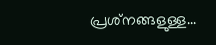പ്രശ്‌നങ്ങളുള്ള...